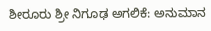ಶೀರೂರು ಶ್ರೀ ನಿಗೂಢ ಅಗಲಿಕೆ: ಅನುಮಾನ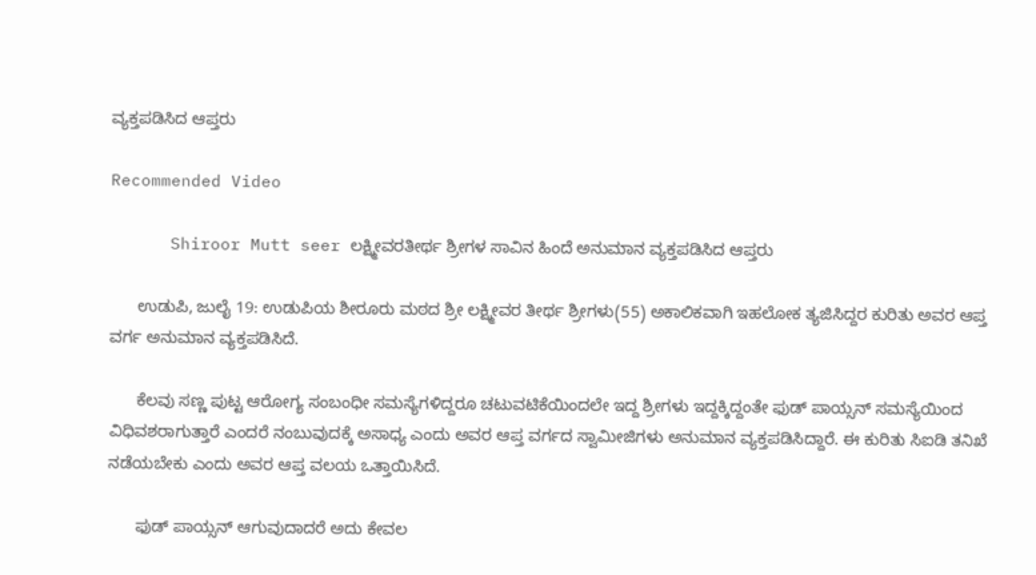ವ್ಯಕ್ತಪಡಿಸಿದ ಆಪ್ತರು

Recommended Video

      Shiroor Mutt seer ಲಕ್ಷ್ಮೀವರತೀರ್ಥ ಶ್ರೀಗಳ ಸಾವಿನ ಹಿಂದೆ ಅನುಮಾನ ವ್ಯಕ್ತಪಡಿಸಿದ ಆಪ್ತರು

      ಉಡುಪಿ, ಜುಲೈ 19: ಉಡುಪಿಯ ಶೀರೂರು ಮಠದ ಶ್ರೀ ಲಕ್ಷ್ಮೀವರ ತೀರ್ಥ ಶ್ರೀಗಳು(55) ಅಕಾಲಿಕವಾಗಿ ಇಹಲೋಕ ತ್ಯಜಿಸಿದ್ದರ ಕುರಿತು ಅವರ ಆಪ್ತ ವರ್ಗ ಅನುಮಾನ ವ್ಯಕ್ತಪಡಿಸಿದೆ.

      ಕೆಲವು ಸಣ್ಣ ಪುಟ್ಟ ಆರೋಗ್ಯ ಸಂಬಂಧೀ ಸಮಸ್ಯೆಗಳಿದ್ದರೂ ಚಟುವಟಿಕೆಯಿಂದಲೇ ಇದ್ದ ಶ್ರೀಗಳು ಇದ್ದಕ್ಕಿದ್ದಂತೇ ಫುಡ್ ಪಾಯ್ಸನ್ ಸಮಸ್ಯೆಯಿಂದ ವಿಧಿವಶರಾಗುತ್ತಾರೆ ಎಂದರೆ ನಂಬುವುದಕ್ಕೆ ಅಸಾಧ್ಯ ಎಂದು ಅವರ ಆಪ್ತ ವರ್ಗದ ಸ್ವಾಮೀಜಿಗಳು ಅನುಮಾನ ವ್ಯಕ್ತಪಡಿಸಿದ್ದಾರೆ. ಈ ಕುರಿತು ಸಿಐಡಿ ತನಿಖೆ ನಡೆಯಬೇಕು ಎಂದು ಅವರ ಆಪ್ತ ವಲಯ ಒತ್ತಾಯಿಸಿದೆ.

      ಫುಡ್ ಪಾಯ್ಸನ್ ಆಗುವುದಾದರೆ ಅದು ಕೇವಲ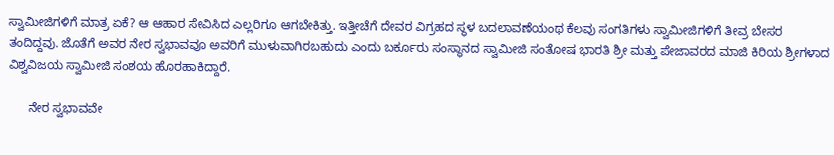ಸ್ವಾಮೀಜಿಗಳಿಗೆ ಮಾತ್ರ ಏಕೆ? ಆ ಆಹಾರ ಸೇವಿಸಿದ ಎಲ್ಲರಿಗೂ ಆಗಬೇಕಿತ್ತು. ಇತ್ತೀಚೆಗೆ ದೇವರ ವಿಗ್ರಹದ ಸ್ಥಳ ಬದಲಾವಣೆಯಂಥ ಕೆಲವು ಸಂಗತಿಗಳು ಸ್ವಾಮೀಜಿಗಳಿಗೆ ತೀವ್ರ ಬೇಸರ ತಂದಿದ್ದವು. ಜೊತೆಗೆ ಅವರ ನೇರ ಸ್ವಭಾವವೂ ಅವರಿಗೆ ಮುಳುವಾಗಿರಬಹುದು ಎಂದು ಬರ್ಕೂರು ಸಂಸ್ಥಾನದ ಸ್ವಾಮೀಜಿ ಸಂತೋಷ ಭಾರತಿ ಶ್ರೀ ಮತ್ತು ಪೇಜಾವರದ ಮಾಜಿ ಕಿರಿಯ ಶ್ರೀಗಳಾದ ವಿಶ್ವವಿಜಯ ಸ್ವಾಮೀಜಿ ಸಂಶಯ ಹೊರಹಾಕಿದ್ದಾರೆ.

      ನೇರ ಸ್ವಭಾವವೇ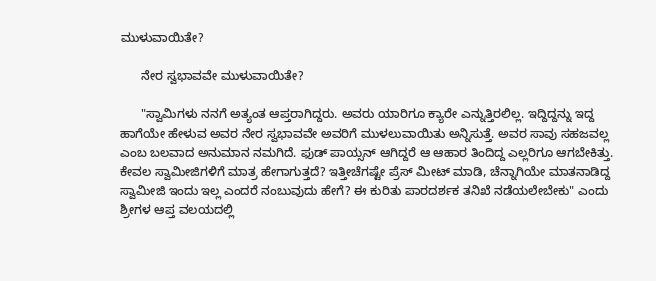ಮುಳುವಾಯಿತೇ?

      ನೇರ ಸ್ವಭಾವವೇ ಮುಳುವಾಯಿತೇ?

      "ಸ್ವಾಮಿಗಳು ನನಗೆ ಅತ್ಯಂತ ಆಪ್ತರಾಗಿದ್ದರು. ಅವರು ಯಾರಿಗೂ ಕ್ಯಾರೇ ಎನ್ನುತ್ತಿರಲಿಲ್ಲ. ಇದ್ದಿದ್ದನ್ನು ಇದ್ದ ಹಾಗೆಯೇ ಹೇಳುವ ಅವರ ನೇರ ಸ್ವಭಾವವೇ ಅವರಿಗೆ ಮುಳಲುವಾಯಿತು ಅನ್ನಿಸುತ್ತೆ. ಅವರ ಸಾವು ಸಹಜವಲ್ಲ ಎಂಬ ಬಲವಾದ ಅನುಮಾನ ನಮಗಿದೆ. ಫುಡ್ ಪಾಯ್ಸನ್ ಆಗಿದ್ದರೆ ಆ ಆಹಾರ ತಿಂದಿದ್ದ ಎಲ್ಲರಿಗೂ ಆಗಬೇಕಿತ್ತು. ಕೇವಲ ಸ್ವಾಮೀಜಿಗಳಿಗೆ ಮಾತ್ರ ಹೇಗಾಗುತ್ತದೆ? ಇತ್ತೀಚೆಗಷ್ಟೇ ಪ್ರೆಸ್ ಮೀಟ್ ಮಾಡಿ, ಚೆನ್ನಾಗಿಯೇ ಮಾತನಾಡಿದ್ದ ಸ್ವಾಮೀಜಿ ಇಂದು ಇಲ್ಲ ಎಂದರೆ ನಂಬುವುದು ಹೇಗೆ? ಈ ಕುರಿತು ಪಾರದರ್ಶಕ ತನಿಖೆ ನಡೆಯಲೇಬೇಕು" ಎಂದು ಶ್ರೀಗಳ ಆಪ್ತ ವಲಯದಲ್ಲಿ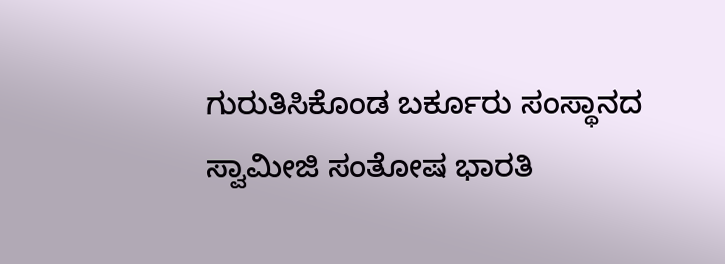ಗುರುತಿಸಿಕೊಂಡ ಬರ್ಕೂರು ಸಂಸ್ಥಾನದ ಸ್ವಾಮೀಜಿ ಸಂತೋಷ ಭಾರತಿ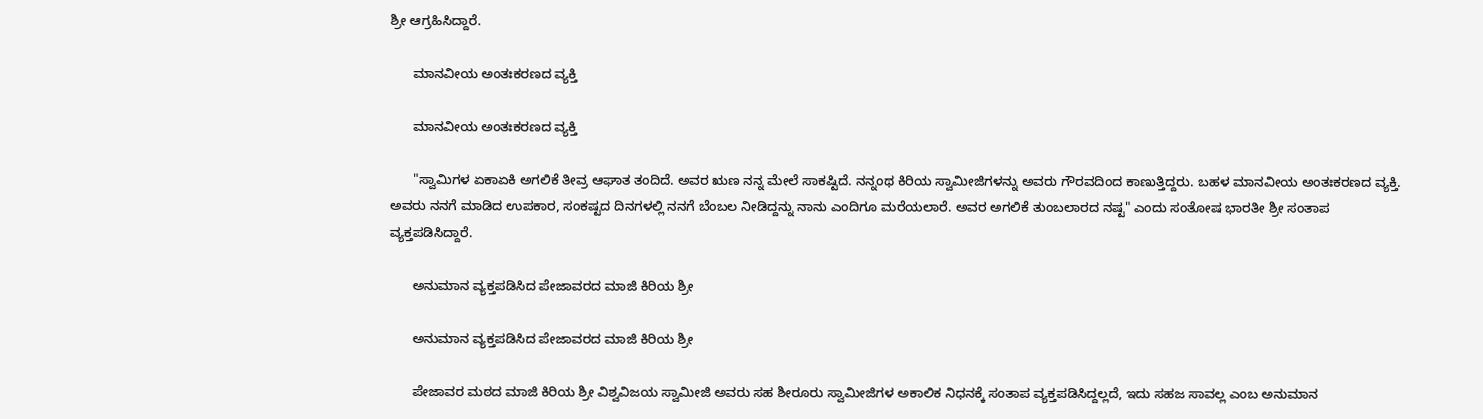ಶ್ರೀ ಆಗ್ರಹಿಸಿದ್ದಾರೆ.

      ಮಾನವೀಯ ಅಂತಃಕರಣದ ವ್ಯಕ್ತಿ

      ಮಾನವೀಯ ಅಂತಃಕರಣದ ವ್ಯಕ್ತಿ

      "ಸ್ವಾಮಿಗಳ ಏಕಾಏಕಿ ಅಗಲಿಕೆ ತೀವ್ರ ಆಘಾತ ತಂದಿದೆ. ಅವರ ಋಣ ನನ್ನ ಮೇಲೆ ಸಾಕಷ್ಟಿದೆ. ನನ್ನಂಥ ಕಿರಿಯ ಸ್ವಾಮೀಜಿಗಳನ್ನು ಅವರು ಗೌರವದಿಂದ ಕಾಣುತ್ತಿದ್ದರು. ಬಹಳ ಮಾನವೀಯ ಅಂತಃಕರಣದ ವ್ಯಕ್ತಿ. ಅವರು ನನಗೆ ಮಾಡಿದ ಉಪಕಾರ, ಸಂಕಷ್ಟದ ದಿನಗಳಲ್ಲಿ ನನಗೆ ಬೆಂಬಲ ನೀಡಿದ್ದನ್ನು ನಾನು ಎಂದಿಗೂ ಮರೆಯಲಾರೆ. ಅವರ ಅಗಲಿಕೆ ತುಂಬಲಾರದ ನಷ್ಟ" ಎಂದು ಸಂತೋಷ ಭಾರತೀ ಶ್ರೀ ಸಂತಾಪ ವ್ಯಕ್ತಪಡಿಸಿದ್ದಾರೆ.

      ಅನುಮಾನ ವ್ಯಕ್ತಪಡಿಸಿದ ಪೇಜಾವರದ ಮಾಜಿ ಕಿರಿಯ ಶ್ರೀ

      ಅನುಮಾನ ವ್ಯಕ್ತಪಡಿಸಿದ ಪೇಜಾವರದ ಮಾಜಿ ಕಿರಿಯ ಶ್ರೀ

      ಪೇಜಾವರ ಮಠದ ಮಾಜಿ ಕಿರಿಯ ಶ್ರೀ ವಿಶ್ವವಿಜಯ ಸ್ವಾಮೀಜಿ ಅವರು ಸಹ ಶೀರೂರು ಸ್ವಾಮೀಜಿಗಳ ಅಕಾಲಿಕ ನಿಧನಕ್ಕೆ ಸಂತಾಪ ವ್ಯಕ್ತಪಡಿಸಿದ್ದಲ್ಲದೆ, ಇದು ಸಹಜ ಸಾವಲ್ಲ ಎಂಬ ಅನುಮಾನ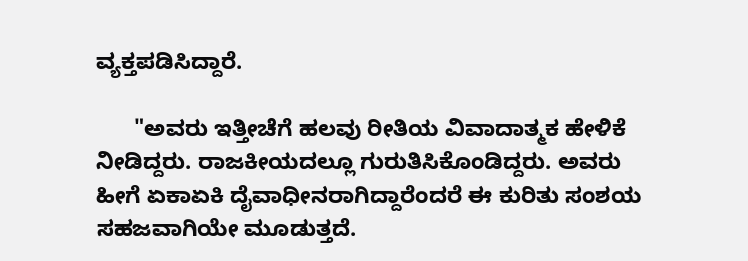ವ್ಯಕ್ತಪಡಿಸಿದ್ದಾರೆ.

      "ಅವರು ಇತ್ತೀಚೆಗೆ ಹಲವು ರೀತಿಯ ವಿವಾದಾತ್ಮಕ ಹೇಳಿಕೆ ನೀಡಿದ್ದರು. ರಾಜಕೀಯದಲ್ಲೂ ಗುರುತಿಸಿಕೊಂಡಿದ್ದರು. ಅವರು ಹೀಗೆ ಏಕಾಏಕಿ ದೈವಾಧೀನರಾಗಿದ್ದಾರೆಂದರೆ ಈ ಕುರಿತು ಸಂಶಯ ಸಹಜವಾಗಿಯೇ ಮೂಡುತ್ತದೆ.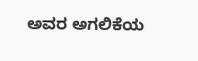ಅವರ ಅಗಲಿಕೆಯ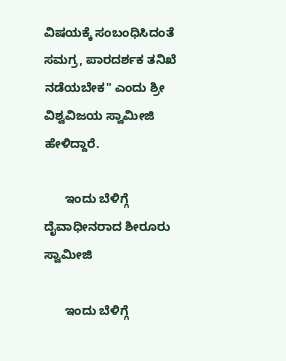ವಿಷಯಕ್ಕೆ ಸಂಬಂಧಿಸಿದಂತೆ ಸಮಗ್ರ, ಪಾರದರ್ಶಕ ತನಿಖೆ ನಡೆಯಬೇಕ" ಎಂದು ಶ್ರೀ ವಿಶ್ವವಿಜಯ ಸ್ವಾಮೀಜಿ ಹೇಳಿದ್ದಾರೆ.

      ಇಂದು ಬೆಳಿಗ್ಗೆ ದೈವಾಧೀನರಾದ ಶೀರೂರು ಸ್ವಾಮೀಜಿ

      ಇಂದು ಬೆಳಿಗ್ಗೆ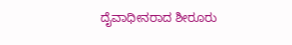ದೈವಾಧೀನರಾದ ಶೀರೂರು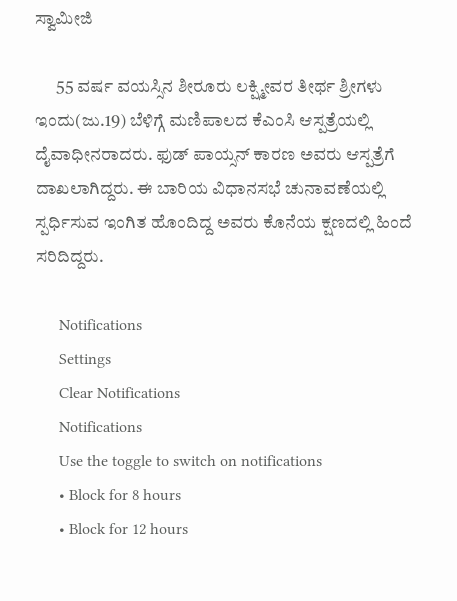ಸ್ವಾಮೀಜಿ

      55 ವರ್ಷ ವಯಸ್ಸಿನ ಶೀರೂರು ಲಕ್ಷ್ಮೀವರ ತೀರ್ಥ ಶ್ರೀಗಳು ಇಂದು(ಜು.19) ಬೆಳಿಗ್ಗೆ ಮಣಿಪಾಲದ ಕೆಎಂಸಿ ಆಸ್ಪತ್ರೆಯಲ್ಲಿ ದೈವಾಧೀನರಾದರು. ಫುಡ್ ಪಾಯ್ಸನ್ ಕಾರಣ ಅವರು ಆಸ್ಪತ್ರೆಗೆ ದಾಖಲಾಗಿದ್ದರು. ಈ ಬಾರಿಯ ವಿಧಾನಸಭೆ ಚುನಾವಣೆಯಲ್ಲಿ ಸ್ಪರ್ಧಿಸುವ ಇಂಗಿತ ಹೊಂದಿದ್ದ ಅವರು ಕೊನೆಯ ಕ್ಷಣದಲ್ಲಿ ಹಿಂದೆ ಸರಿದಿದ್ದರು.

      Notifications
      Settings
      Clear Notifications
      Notifications
      Use the toggle to switch on notifications
      • Block for 8 hours
      • Block for 12 hours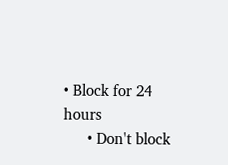• Block for 24 hours
      • Don't block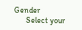Gender
      Select your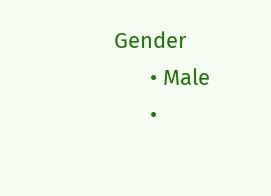Gender
      • Male
      •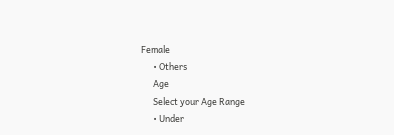Female
      • Others
      Age
      Select your Age Range
      • Under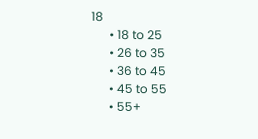18
      • 18 to 25
      • 26 to 35
      • 36 to 45
      • 45 to 55
      • 55+